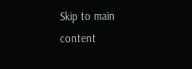Skip to main content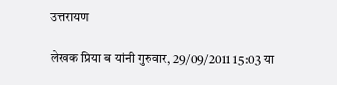उत्तरायण

लेखक प्रिया ब यांनी गुरुवार, 29/09/2011 15:03 या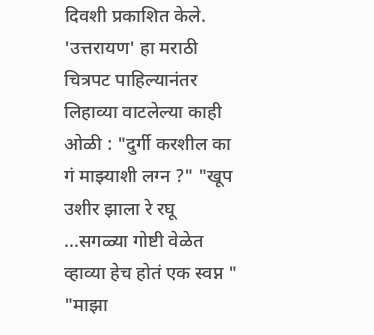दिवशी प्रकाशित केले.
'उत्तरायण' हा मराठी चित्रपट पाहिल्यानंतर लिहाव्या वाटलेल्या काही ओळी : "दुर्गी करशील का गं माझ्याशी लग्न ?" "खूप उशीर झाला रे रघू ...सगळ्या गोष्टी वेळेत व्हाव्या हेच होतं एक स्वप्न " "माझा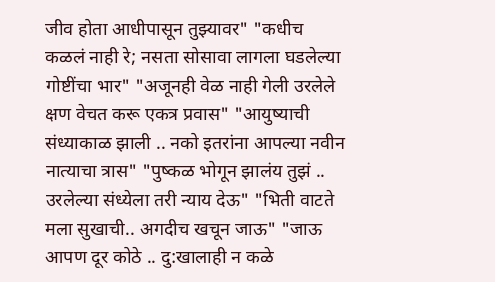जीव होता आधीपासून तुझ्यावर" "कधीच कळलं नाही रे; नसता सोसावा लागला घडलेल्या गोष्टींचा भार" "अजूनही वेळ नाही गेली उरलेले क्षण वेचत करू एकत्र प्रवास" "आयुष्याची संध्याकाळ झाली .. नको इतरांना आपल्या नवीन नात्याचा त्रास" "पुष्कळ भोगून झालंय तुझं .. उरलेल्या संध्येला तरी न्याय देऊ" "भिती वाटते मला सुखाची.. अगदीच खचून जाऊ" "जाऊ आपण दूर कोठे .. दु:खालाही न कळे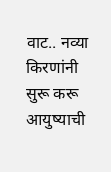वाट.. नव्या किरणांनी सुरू करू आयुष्याची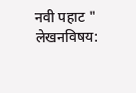नवी पहाट "
लेखनविषय: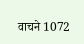वाचने 1072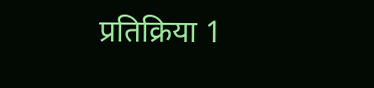प्रतिक्रिया 1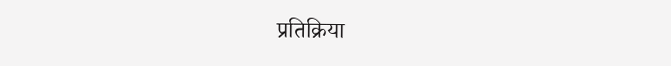प्रतिक्रिया